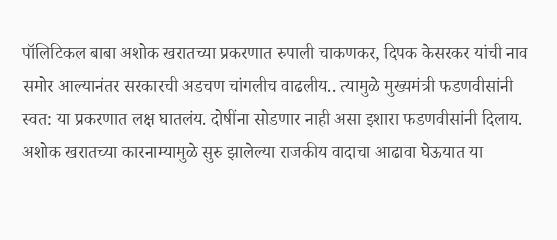पॉलिटिकल बाबा अशोक खरातच्या प्रकरणात रुपाली चाकणकर, दिपक केसरकर यांची नाव समोर आल्यानंतर सरकारची अडचण चांगलीच वाढलीय.. त्यामुळे मुख्यमंत्री फडणवीसांनी स्वत: या प्रकरणात लक्ष घातलंय. दोषींना सोडणार नाही असा इशारा फडणवीसांनी दिलाय. अशोक खरातच्या कारनाम्यामुळे सुरु झालेल्या राजकीय वादाचा आढावा घेऊयात या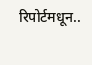रिपोर्टमधून..